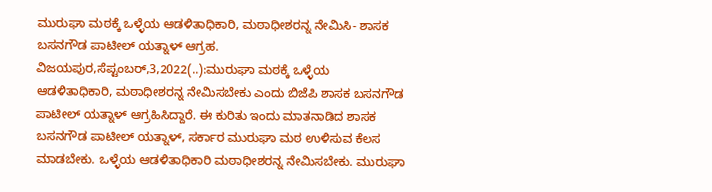ಮುರುಘಾ ಮಠಕ್ಕೆ ಒಳ್ಳೆಯ ಆಡಳಿತಾಧಿಕಾರಿ, ಮಠಾಧೀಶರನ್ನ ನೇಮಿಸಿ- ಶಾಸಕ ಬಸನಗೌಡ ಪಾಟೀಲ್ ಯತ್ನಾಳ್ ಆಗ್ರಹ. ವಿಜಯಪುರ,ಸೆಪ್ಟಂಬರ್,3,2022(..):ಮುರುಘಾ ಮಠಕ್ಕೆ ಒಳ್ಳೆಯ ಆಡಳಿತಾಧಿಕಾರಿ, ಮಠಾಧೀಶರನ್ನ ನೇಮಿಸಬೇಕು ಎಂದು ಬಿಜೆಪಿ ಶಾಸಕ ಬಸನಗೌಡ ಪಾಟೀಲ್ ಯತ್ನಾಳ್ ಆಗ್ರಹಿಸಿದ್ದಾರೆ. ಈ ಕುರಿತು ಇಂದು ಮಾತನಾಡಿದ ಶಾಸಕ ಬಸನಗೌಡ ಪಾಟೀಲ್ ಯತ್ನಾಳ್, ಸರ್ಕಾರ ಮುರುಘಾ ಮಠ ಉಳಿಸುವ ಕೆಲಸ ಮಾಡಬೇಕು. ಒಳ್ಳೆಯ ಆಡಳಿತಾಧಿಕಾರಿ ಮಠಾಧೀಶರನ್ನ ನೇಮಿಸಬೇಕು. ಮುರುಘಾ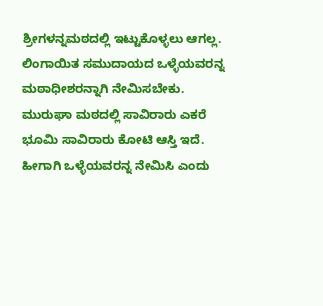ಶ್ರೀಗಳನ್ನಮಠದಲ್ಲಿ ಇಟ್ಟುಕೊಳ್ಳಲು ಆಗಲ್ಲ. ಲಿಂಗಾಯಿತ ಸಮುದಾಯದ ಒಳ್ಳೆಯವರನ್ನ ಮಠಾಧೀಶರನ್ನಾಗಿ ನೇಮಿಸಬೇಕು. ಮುರುಘಾ ಮಠದಲ್ಲಿ ಸಾವಿರಾರು ಎಕರೆ ಭೂಮಿ ಸಾವಿರಾರು ಕೋಟಿ ಆಸ್ತಿ ಇದೆ. ಹೀಗಾಗಿ ಒಳ್ಳೆಯವರನ್ನ ನೇಮಿಸಿ ಎಂದು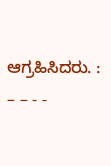ಆಗ್ರಹಿಸಿದರು. : – – - -